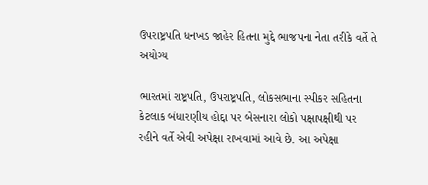ઉપરાષ્ટ્રપતિ ધનખડ જાહેર હિતના મુદ્દે ભાજપના નેતા તરીકે વર્તે તે અયોગ્ય

ભારતમાં રાષ્ટ્રપતિ, ઉપરાષ્ટ્રપતિ, લોકસભાના સ્પીકર સહિતના કેટલાક બંધારણીય હોદ્દા પર બેસનારા લોકો પક્ષાપક્ષીથી પર રહીને વર્તે એવી અપેક્ષા રાખવામાં આવે છે. આ અપેક્ષા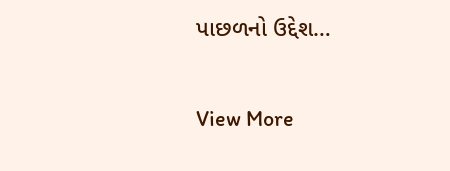પાછળનો ઉદ્દેશ…

View More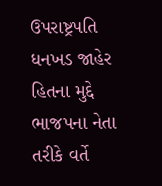ઉપરાષ્ટ્રપતિ ધનખડ જાહેર હિતના મુદ્દે ભાજપના નેતા તરીકે વર્તે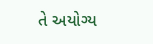તે અયોગ્ય